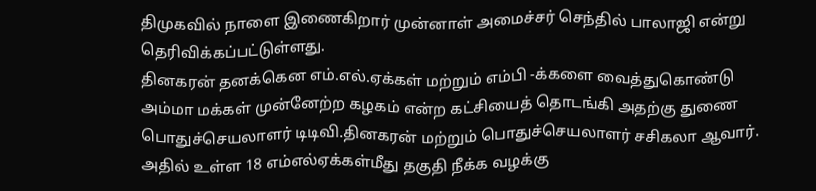திமுகவில் நாளை இணைகிறார் முன்னாள் அமைச்சர் செந்தில் பாலாஜி என்று தெரிவிக்கப்பட்டுள்ளது.
தினகரன் தனக்கென எம்.எல்.ஏக்கள் மற்றும் எம்பி -க்களை வைத்துகொண்டு அம்மா மக்கள் முன்னேற்ற கழகம் என்ற கட்சியைத் தொடங்கி அதற்கு துணை பொதுச்செயலாளர் டிடிவி.தினகரன் மற்றும் பொதுச்செயலாளர் சசிகலா ஆவார்.
அதில் உள்ள 18 எம்எல்ஏக்கள்மீது தகுதி நீக்க வழக்கு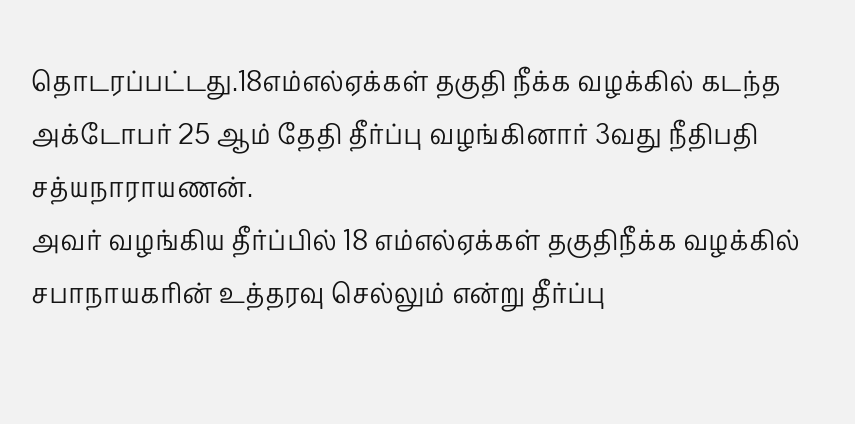தொடரப்பட்டது.18எம்எல்ஏக்கள் தகுதி நீக்க வழக்கில் கடந்த அக்டோபர் 25 ஆம் தேதி தீர்ப்பு வழங்கினார் 3வது நீதிபதி சத்யநாராயணன்.
அவர் வழங்கிய தீர்ப்பில் 18 எம்எல்ஏக்கள் தகுதிநீக்க வழக்கில் சபாநாயகரின் உத்தரவு செல்லும் என்று தீர்ப்பு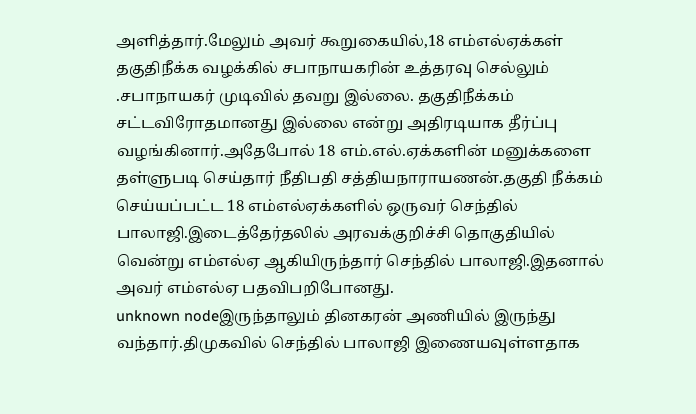அளித்தார்.மேலும் அவர் கூறுகையில்,18 எம்எல்ஏக்கள் தகுதிநீக்க வழக்கில் சபாநாயகரின் உத்தரவு செல்லும் .சபாநாயகர் முடிவில் தவறு இல்லை. தகுதிநீக்கம் சட்டவிரோதமானது இல்லை என்று அதிரடியாக தீர்ப்பு வழங்கினார்.அதேபோல் 18 எம்.எல்.ஏக்களின் மனுக்களை தள்ளுபடி செய்தார் நீதிபதி சத்தியநாராயணன்.தகுதி நீக்கம் செய்யப்பட்ட 18 எம்எல்ஏக்களில் ஒருவர் செந்தில் பாலாஜி.இடைத்தேர்தலில் அரவக்குறிச்சி தொகுதியில் வென்று எம்எல்ஏ ஆகியிருந்தார் செந்தில் பாலாஜி.இதனால் அவர் எம்எல்ஏ பதவிபறிபோனது.
unknown nodeஇருந்தாலும் தினகரன் அணியில் இருந்து வந்தார்.திமுகவில் செந்தில் பாலாஜி இணையவுள்ளதாக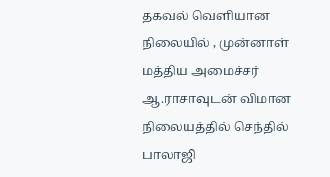தகவல் வெளியான நிலையில் , முன்னாள் மத்திய அமைச்சர் ஆ.ராசாவுடன் விமான நிலையத்தில் செந்தில் பாலாஜி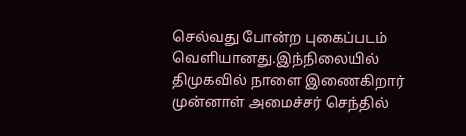செல்வது போன்ற புகைப்படம் வெளியானது.இந்நிலையில் திமுகவில் நாளை இணைகிறார் முன்னாள் அமைச்சர் செந்தில்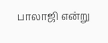பாலாஜி என்று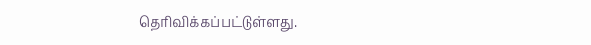தெரிவிக்கப்பட்டுள்ளது.